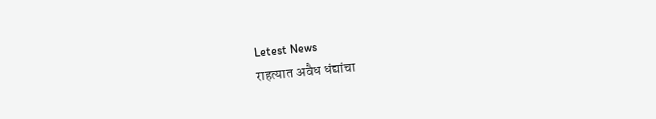Letest News
राहत्यात अवैध धंद्यांचा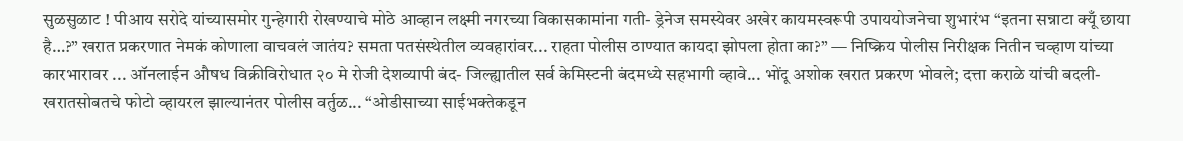सुळसुळाट ! पीआय सरोदे यांच्यासमोर गुन्हेगारी रोखण्याचे मोठे आव्हान लक्ष्मी नगरच्या विकासकामांना गती- ड्रेनेज समस्येवर अखेर कायमस्वरूपी उपाययोजनेचा शुभारंभ “इतना सन्नाटा क्यूँ छाया है…?” खरात प्रकरणात नेमकं कोणाला वाचवलं जातंय? समता पतसंस्थेतील व्यवहारांवर... राहता पोलीस ठाण्यात कायदा झोपला होता का?” — निष्क्रिय पोलीस निरीक्षक नितीन चव्हाण यांच्या कारभारावर ... ऑनलाईन औषध विक्रीविरोधात २० मे रोजी देशव्यापी बंद- जिल्ह्यातील सर्व केमिस्टनी बंदमध्ये सहभागी व्हावे... भोंदू अशोक खरात प्रकरण भोवले; दत्ता कराळे यांची बदली-खरातसोबतचे फोटो व्हायरल झाल्यानंतर पोलीस वर्तुळ... “ओडीसाच्या साईभक्तेकडून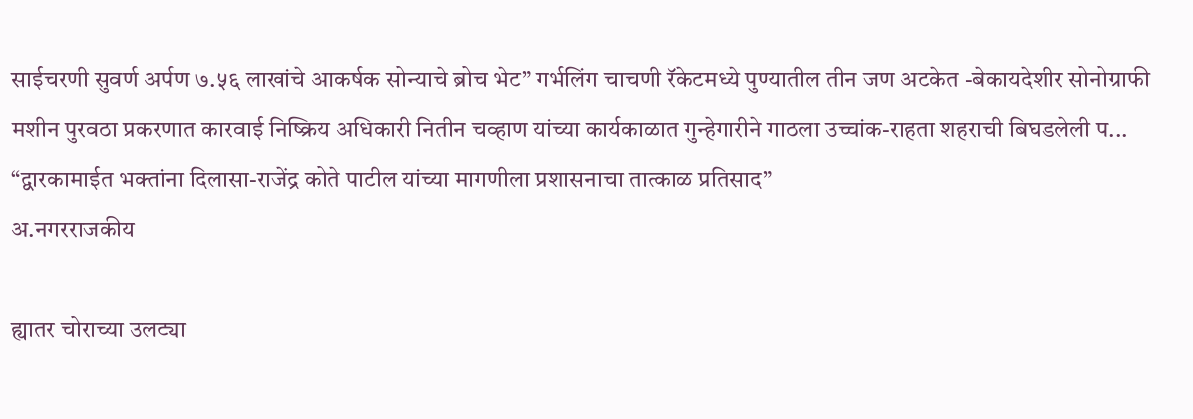साईचरणी सुवर्ण अर्पण ७.५६ लाखांचे आकर्षक सोन्याचे ब्रोच भेट” गर्भलिंग चाचणी रॅकेटमध्ये पुण्यातील तीन जण अटकेत -बेकायदेशीर सोनोग्राफी मशीन पुरवठा प्रकरणात कारवाई निष्क्रिय अधिकारी नितीन चव्हाण यांच्या कार्यकाळात गुन्हेगारीने गाठला उच्चांक-राहता शहराची बिघडलेली प... “द्वारकामाईत भक्तांना दिलासा-राजेंद्र कोते पाटील यांच्या मागणीला प्रशासनाचा तात्काळ प्रतिसाद”
अ.नगरराजकीय

ह्यातर चोराच्या उलट्या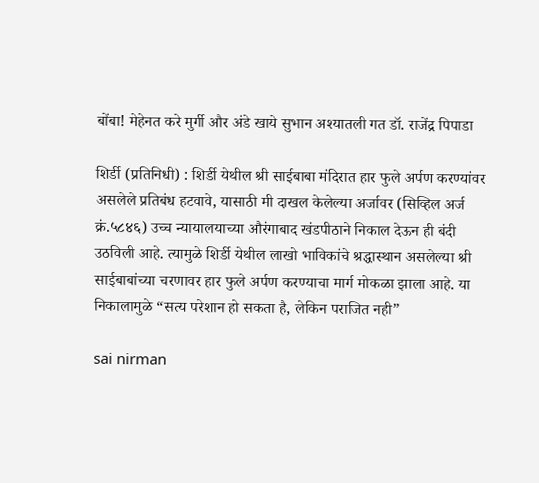बोंबा! मेहेनत करे मुर्गी और अंडे खाये सुभान अश्यातली गत डॉ. राजेंद्र पिपाडा

शिर्डी (प्रतिनिधी) : शिर्डी येथील श्री साईबाबा मंदिरात हार फुले अर्पण करण्यांवर असलेले प्रतिबंध हटवावे, यासाठी मी दाखल केलेल्या अर्जावर (सिव्हिल अर्ज क्रं.५८४६) उच्च न्यायालयाच्या औरंगाबाद खंडपीठाने निकाल देऊन ही बंदी उठविली आहे. त्यामुळे शिर्डी येथील लाखो भाविकांचे श्रद्धास्थान असलेल्या श्री साईबाबांच्या चरणावर हार फुले अर्पण करण्याचा मार्ग मोकळा झाला आहे. या निकालामुळे “सत्य परेशान हो सकता है, लेकिन पराजित नही”

sai nirman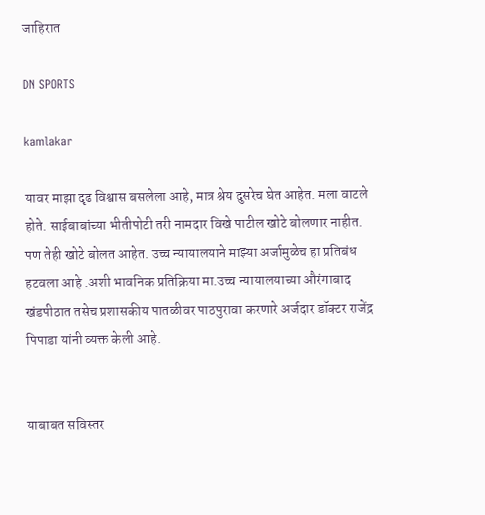जाहिरात

DN SPORTS

kamlakar

यावर माझा दृढ विश्वास बसलेला आहे, मात्र श्रेय दुसरेच घेत आहेत. मला वाटले होते. साईबाबांच्या भीतीपोटी तरी नामदार विखे पाटील खोटे बोलणार नाहीत. पण तेही खोटे बोलत आहेत. उच्च न्यायालयाने माझ्या अर्जामुळेच हा प्रतिबंध हटवला आहे .अशी भावनिक प्रतिक्रिया मा.उच्च न्यायालयाच्या औरंगाबाद खंडपीठात तसेच प्रशासकीय पातळीवर पाठपुरावा करणारे अर्जदार डॉक्टर राजेंद्र पिपाडा यांनी व्यक्त केली आहे.


याबाबत सविस्तर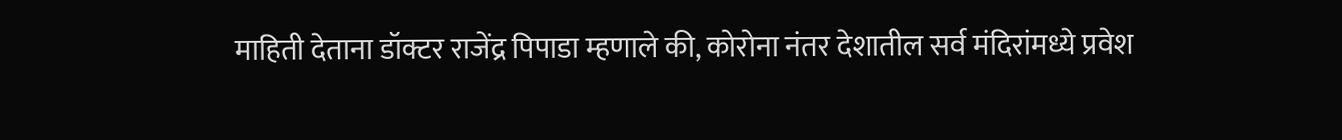माहिती देताना डॉक्टर राजेंद्र पिपाडा म्हणाले की, कोरोना नंतर देशातील सर्व मंदिरांमध्ये प्रवेश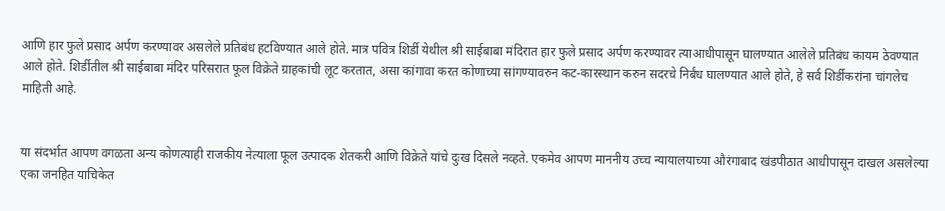आणि हार फुले प्रसाद अर्पण करण्यावर असलेले प्रतिबंध हटविण्यात आले होते. मात्र पवित्र शिर्डी येथील श्री साईबाबा मंदिरात हार फुले प्रसाद अर्पण करण्यावर त्याआधीपासून घालण्यात आलेले प्रतिबंध कायम ठेवण्यात आले होते. शिर्डीतील श्री साईबाबा मंदिर परिसरात फूल विक्रेते ग्राहकांची लूट करतात, असा कांगावा करत कोणाच्या सांगण्यावरुन कट-कारस्थान करुन सदरचे निर्बंध घालण्यात आले होते, हे सर्व शिर्डीकरांना चांगलेच माहिती आहे.


या संदर्भात आपण वगळता अन्य कोणत्याही राजकीय नेत्याला फूल उत्पादक शेतकरी आणि विक्रेते यांचे दुःख दिसले नव्हते. एकमेव आपण माननीय उच्च न्यायालयाच्या औरंगाबाद खंडपीठात आधीपासून दाखल असलेल्या एका जनहित याचिकेत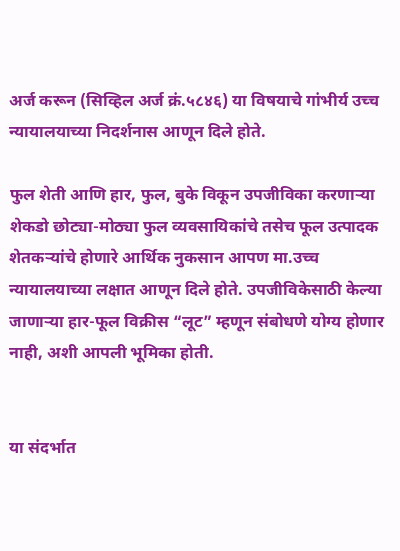अर्ज करून (सिव्हिल अर्ज क्रं.५८४६) या विषयाचे गांभीर्य उच्च न्यायालयाच्या निदर्शनास आणून दिले होते.

फुल शेती आणि हार, फुल, बुके विकून उपजीविका करणाऱ्या शेकडो छोट्या-मोठ्या फुल व्यवसायिकांचे तसेच फूल उत्पादक शेतकऱ्यांचे होणारे आर्थिक नुकसान आपण मा.उच्च न्यायालयाच्या लक्षात आणून दिले होते. उपजीविकेसाठी केल्या जाणाऱ्या हार-फूल विक्रीस “लूट” म्हणून संबोधणे योग्य होणार नाही, अशी आपली भूमिका होती.


या संदर्भात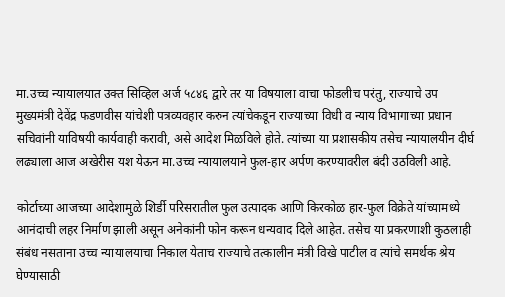मा.उच्च न्यायालयात उक्त सिव्हिल अर्ज ५८४६ द्वारे तर या विषयाला वाचा फोडलीच परंतु, राज्याचे उप मुख्यमंत्री देवेंद्र फडणवीस यांचेशी पत्रव्यवहार करुन त्यांचेकडून राज्याच्या विधी व न्याय विभागाच्या प्रधान सचिवांनी याविषयी कार्यवाही करावी, असे आदेश मिळविले होते. त्यांच्या या प्रशासकीय तसेच न्यायालयीन दीर्घ लढ्याला आज अखेरीस यश येऊन मा.उच्च न्यायालयाने फुल-हार अर्पण करण्यावरील बंदी उठविली आहे.

कोर्टाच्या आजच्या आदेशामुळे शिर्डी परिसरातील फुल उत्पादक आणि किरकोळ हार-फुल विक्रेते यांच्यामध्ये आनंदाची लहर निर्माण झाली असून अनेकांनी फोन करून धन्यवाद दिले आहेत. तसेच या प्रकरणाशी कुठलाही संबंध नसताना उच्च न्यायालयाचा निकाल येताच राज्याचे तत्कालीन मंत्री विखे पाटील व त्यांचे समर्थक श्रेय घेण्यासाठी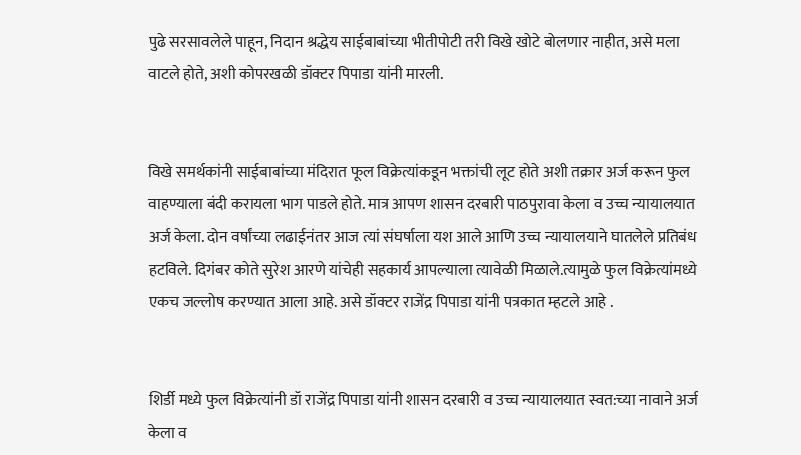पुढे सरसावलेले पाहून, निदान श्रद्धेय साईबाबांच्या भीतीपोटी तरी विखे खोटे बोलणार नाहीत, असे मला वाटले होते, अशी कोपरखळी डॉक्टर पिपाडा यांनी मारली.


विखे समर्थकांनी साईबाबांच्या मंदिरात फूल विक्रेत्यांकडून भक्तांची लूट होते अशी तक्रार अर्ज करून फुल वाहण्याला बंदी करायला भाग पाडले होते. मात्र आपण शासन दरबारी पाठपुरावा केला व उच्च न्यायालयात अर्ज केला. दोन वर्षांच्या लढाईनंतर आज त्यां संघर्षाला यश आले आणि उच्च न्यायालयाने घातलेले प्रतिबंध हटविले. दिगंबर कोते सुरेश आरणे यांचेही सहकार्य आपल्याला त्यावेळी मिळाले.त्यामुळे फुल विक्रेत्यांमध्ये एकच जल्लोष करण्यात आला आहे. असे डॉक्टर राजेंद्र पिपाडा यांनी पत्रकात म्हटले आहे .


शिर्डी मध्ये फुल विक्रेत्यांनी डॉ राजेंद्र पिपाडा यांनी शासन दरबारी व उच्च न्यायालयात स्वत:च्या नावाने अर्ज केला व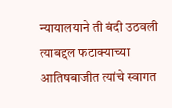न्यायालयाने ती बंदी उठवली त्याबद्दल फटाक्याच्या आतिषबाजीत त्यांचे स्वागत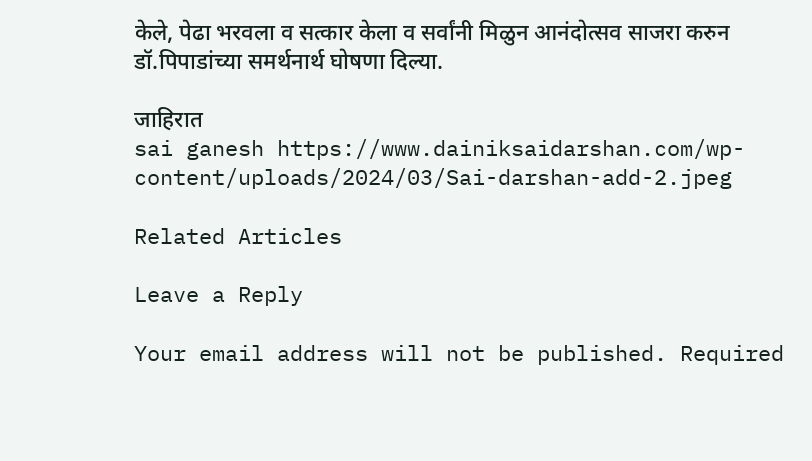केले, पेढा भरवला व सत्कार केला व सर्वांनी मिळुन आनंदोत्सव साजरा करुन डॉ.पिपाडांच्या समर्थनार्थ घोषणा दिल्या.

जाहिरात
sai ganesh https://www.dainiksaidarshan.com/wp-content/uploads/2024/03/Sai-darshan-add-2.jpeg

Related Articles

Leave a Reply

Your email address will not be published. Required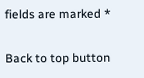fields are marked *

Back to top button